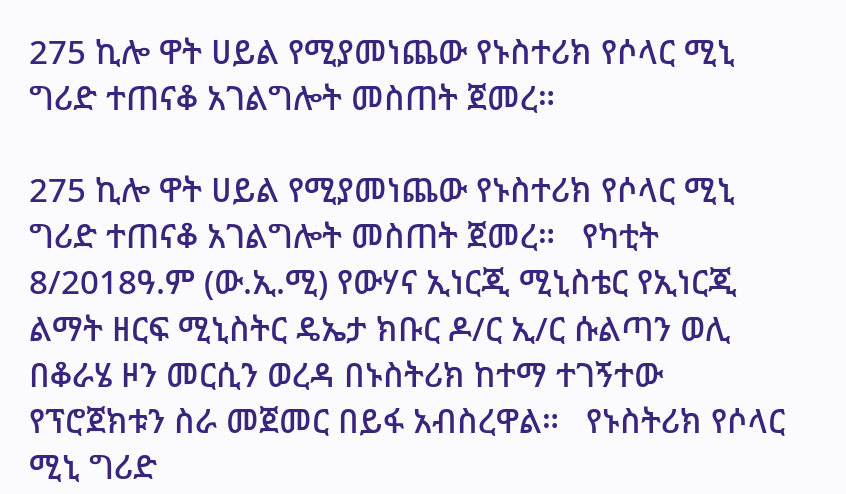275 ኪሎ ዋት ሀይል የሚያመነጨው የኑስተሪክ የሶላር ሚኒ ግሪድ ተጠናቆ አገልግሎት መስጠት ጀመረ።

275 ኪሎ ዋት ሀይል የሚያመነጨው የኑስተሪክ የሶላር ሚኒ ግሪድ ተጠናቆ አገልግሎት መስጠት ጀመረ።   የካቲት 8/2018ዓ.ም (ው.ኢ.ሚ) የውሃና ኢነርጂ ሚኒስቴር የኢነርጂ ልማት ዘርፍ ሚኒስትር ዴኤታ ክቡር ዶ/ር ኢ/ር ሱልጣን ወሊ በቆራሄ ዞን መርሲን ወረዳ በኑስትሪክ ከተማ ተገኝተው የፕሮጀክቱን ስራ መጀመር በይፋ አብስረዋል።   የኑስትሪክ የሶላር ሚኒ ግሪድ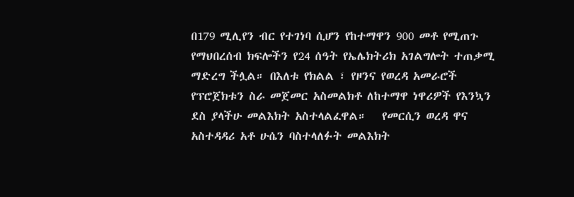በ179 ሚሊየን ብር የተገነባ ሲሆን የከተማዋን 900 መቶ የሚጠጉ የማህበረሰብ ክፍሎችን የ24 ሰዓት የኤሌክትሪክ አገልግሎት ተጠቃሚ ማድረግ ችሏል። በእለቱ የክልል ፣ የዞንና የወረዳ አመራሮች የፕሮጀክቱን ስራ መጀመር አስመልክቶ ለከተማዋ ነዋሪዎች የእንኳን ደስ ያላችሁ መልእክት አስተላልፈዋል።   የመርሲን ወረዳ ዋና አስተዳዳሪ አቶ ሁሴን ባስተላለፉት መልእክት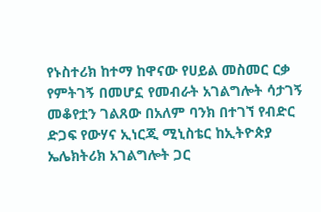የኑስተሪክ ከተማ ከዋናው የሀይል መስመር ርቃ የምትገኝ በመሆኗ የመብራት አገልግሎት ሳታገኝ መቆየቷን ገልጸው በአለም ባንክ በተገኘ የብድር ድጋፍ የውሃና ኢነርጂ ሚኒስቴር ከኢትዮጵያ ኤሌክትሪክ አገልግሎት ጋር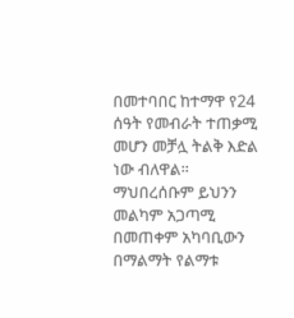በመተባበር ከተማዋ የ24 ሰዓት የመብራት ተጠቃሚ መሆን መቻሏ ትልቅ እድል ነው ብለዋል።   ማህበረሰቡም ይህንን መልካም አጋጣሚ በመጠቀም አካባቢውን በማልማት የልማቱ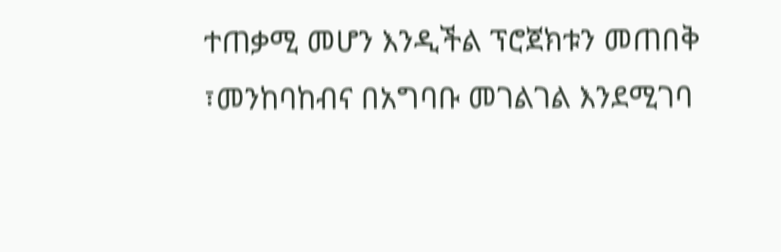ተጠቃሚ መሆን እንዲችል ፕሮጀክቱን መጠበቅ ፣መንከባከብና በአግባቡ መገልገል እንደሚገባ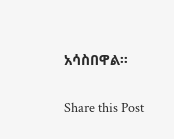አሳስበዋል።

Share this Post